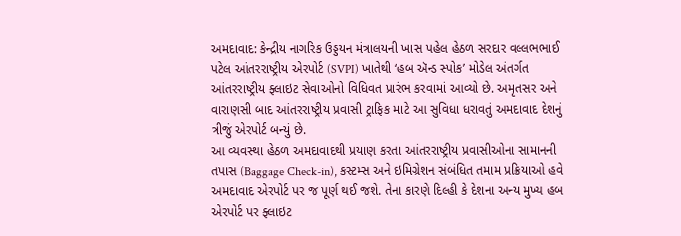અમદાવાદ: કેન્દ્રીય નાગરિક ઉડ્ડયન મંત્રાલયની ખાસ પહેલ હેઠળ સરદાર વલ્લભભાઈ પટેલ આંતરરાષ્ટ્રીય એરપોર્ટ (SVPI) ખાતેથી ‘હબ ઍન્ડ સ્પોક’ મોડેલ અંતર્ગત આંતરરાષ્ટ્રીય ફ્લાઇટ સેવાઓનો વિધિવત પ્રારંભ કરવામાં આવ્યો છે. અમૃતસર અને વારાણસી બાદ આંતરરાષ્ટ્રીય પ્રવાસી ટ્રાફિક માટે આ સુવિધા ધરાવતું અમદાવાદ દેશનું ત્રીજું એરપોર્ટ બન્યું છે.
આ વ્યવસ્થા હેઠળ અમદાવાદથી પ્રયાણ કરતા આંતરરાષ્ટ્રીય પ્રવાસીઓના સામાનની તપાસ (Baggage Check-in), કસ્ટમ્સ અને ઇમિગ્રેશન સંબંધિત તમામ પ્રક્રિયાઓ હવે અમદાવાદ એરપોર્ટ પર જ પૂર્ણ થઈ જશે. તેના કારણે દિલ્હી કે દેશના અન્ય મુખ્ય હબ એરપોર્ટ પર ફ્લાઇટ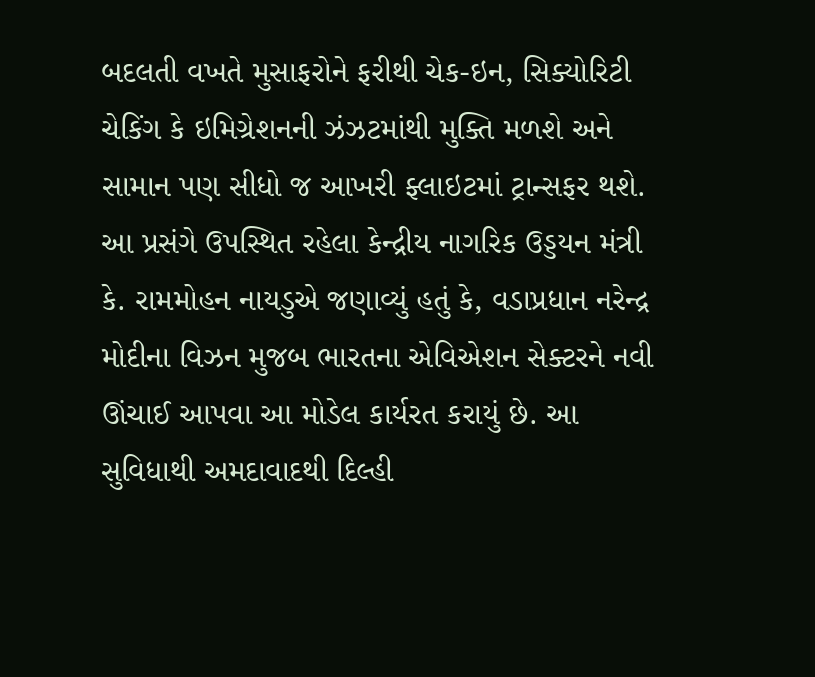બદલતી વખતે મુસાફરોને ફરીથી ચેક-ઇન, સિક્યોરિટી ચેકિંગ કે ઇમિગ્રેશનની ઝંઝટમાંથી મુક્તિ મળશે અને સામાન પણ સીધો જ આખરી ફ્લાઇટમાં ટ્રાન્સફર થશે.
આ પ્રસંગે ઉપસ્થિત રહેલા કેન્દ્રીય નાગરિક ઉડ્ડયન મંત્રી કે. રામમોહન નાયડુએ જણાવ્યું હતું કે, વડાપ્રધાન નરેન્દ્ર મોદીના વિઝન મુજબ ભારતના એવિએશન સેક્ટરને નવી ઊંચાઈ આપવા આ મોડેલ કાર્યરત કરાયું છે. આ સુવિધાથી અમદાવાદથી દિલ્હી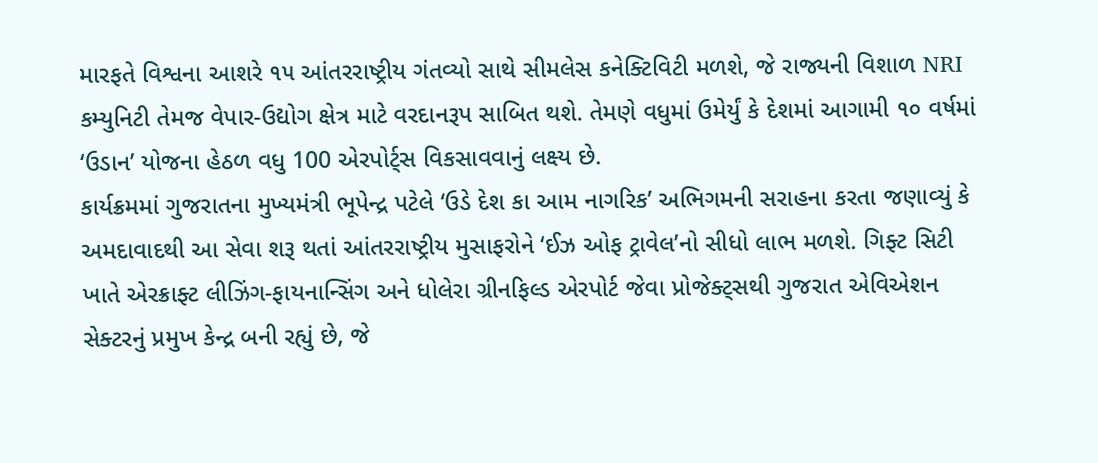મારફતે વિશ્વના આશરે ૧૫ આંતરરાષ્ટ્રીય ગંતવ્યો સાથે સીમલેસ કનેક્ટિવિટી મળશે, જે રાજ્યની વિશાળ NRI કમ્યુનિટી તેમજ વેપાર-ઉદ્યોગ ક્ષેત્ર માટે વરદાનરૂપ સાબિત થશે. તેમણે વધુમાં ઉમેર્યું કે દેશમાં આગામી ૧૦ વર્ષમાં ‘ઉડાન’ યોજના હેઠળ વધુ 100 એરપોર્ટ્સ વિકસાવવાનું લક્ષ્ય છે.
કાર્યક્રમમાં ગુજરાતના મુખ્યમંત્રી ભૂપેન્દ્ર પટેલે ‘ઉડે દેશ કા આમ નાગરિક’ અભિગમની સરાહના કરતા જણાવ્યું કે અમદાવાદથી આ સેવા શરૂ થતાં આંતરરાષ્ટ્રીય મુસાફરોને ‘ઈઝ ઓફ ટ્રાવેલ’નો સીધો લાભ મળશે. ગિફ્ટ સિટી ખાતે એરક્રાફ્ટ લીઝિંગ-ફાયનાન્સિંગ અને ધોલેરા ગ્રીનફિલ્ડ એરપોર્ટ જેવા પ્રોજેક્ટ્સથી ગુજરાત એવિએશન સેક્ટરનું પ્રમુખ કેન્દ્ર બની રહ્યું છે, જે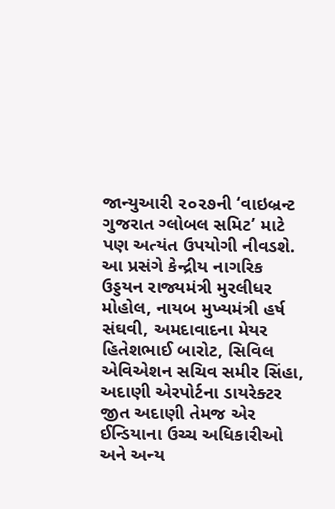જાન્યુઆરી ૨૦૨૭ની ‘વાઇબ્રન્ટ ગુજરાત ગ્લોબલ સમિટ’ માટે પણ અત્યંત ઉપયોગી નીવડશે.
આ પ્રસંગે કેન્દ્રીય નાગરિક ઉડ્ડયન રાજ્યમંત્રી મુરલીધર મોહોલ, નાયબ મુખ્યમંત્રી હર્ષ સંઘવી, અમદાવાદના મેયર હિતેશભાઈ બારોટ, સિવિલ એવિએશન સચિવ સમીર સિંહા, અદાણી એરપોર્ટના ડાયરેક્ટર જીત અદાણી તેમજ એર ઈન્ડિયાના ઉચ્ચ અધિકારીઓ અને અન્ય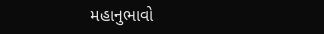મહાનુભાવો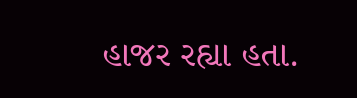હાજર રહ્યા હતા.